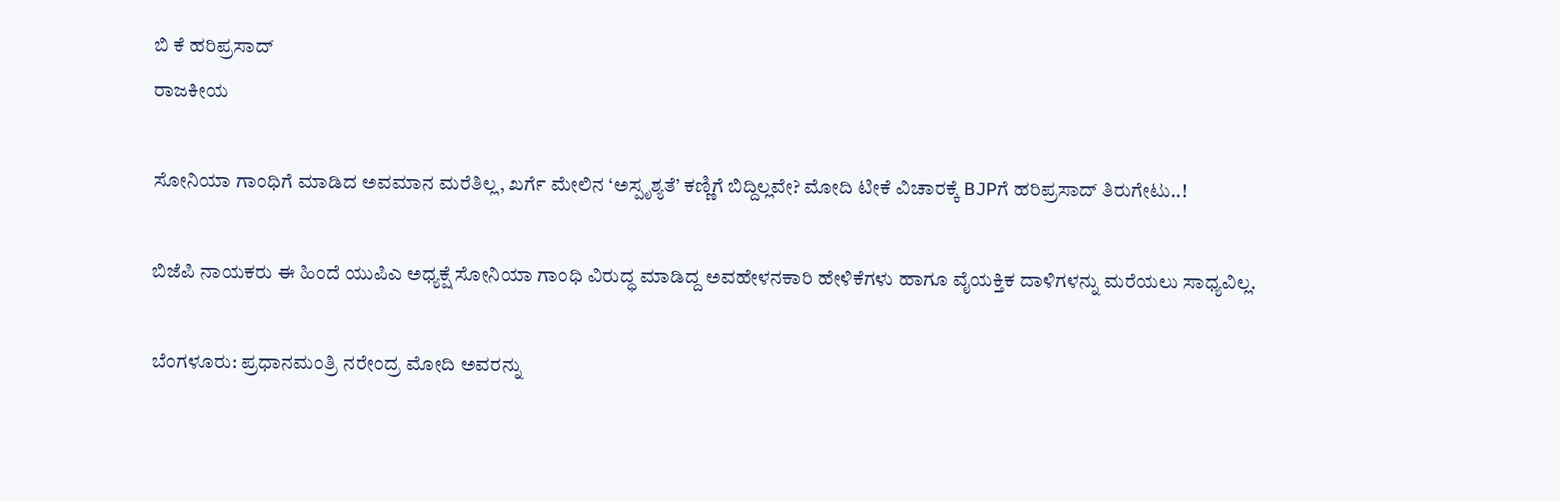ಬಿ ಕೆ ಹರಿಪ್ರಸಾದ್
ರಾಜಕೀಯ

ಸೋನಿಯಾ ಗಾಂಧಿಗೆ ಮಾಡಿದ ಅವಮಾನ ಮರೆತಿಲ್ಲ, ಖರ್ಗೆ ಮೇಲಿನ ‘ಅಸ್ಪೃಶ್ಯತೆ’ ಕಣ್ಣಿಗೆ ಬಿದ್ದಿಲ್ಲವೇ? ಮೋದಿ ಟೀಕೆ ವಿಚಾರಕ್ಕೆ BJPಗೆ ಹರಿಪ್ರಸಾದ್ ತಿರುಗೇಟು..!

ಬಿಜೆಪಿ ನಾಯಕರು ಈ ಹಿಂದೆ ಯುಪಿಎ ಅಧ್ಯಕ್ಷೆ ಸೋನಿಯಾ ಗಾಂಧಿ ವಿರುದ್ಧ ಮಾಡಿದ್ದ ಅವಹೇಳನಕಾರಿ ಹೇಳಿಕೆಗಳು ಹಾಗೂ ವೈಯಕ್ತಿಕ ದಾಳಿಗಳನ್ನು ಮರೆಯಲು ಸಾಧ್ಯವಿಲ್ಲ.

ಬೆಂಗಳೂರು: ಪ್ರಧಾನಮಂತ್ರಿ ನರೇಂದ್ರ ಮೋದಿ ಅವರನ್ನು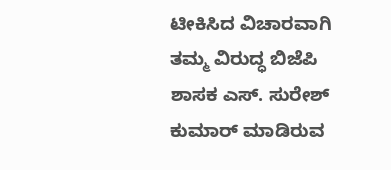ಟೀಕಿಸಿದ ವಿಚಾರವಾಗಿ ತಮ್ಮ ವಿರುದ್ಧ ಬಿಜೆಪಿ ಶಾಸಕ ಎಸ್. ಸುರೇಶ್ ಕುಮಾರ್ ಮಾಡಿರುವ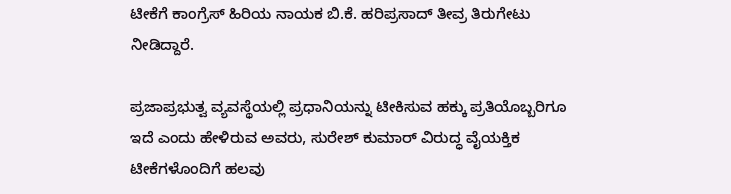ಟೀಕೆಗೆ ಕಾಂಗ್ರೆಸ್ ಹಿರಿಯ ನಾಯಕ ಬಿ.ಕೆ. ಹರಿಪ್ರಸಾದ್ ತೀವ್ರ ತಿರುಗೇಟು ನೀಡಿದ್ದಾರೆ.

ಪ್ರಜಾಪ್ರಭುತ್ವ ವ್ಯವಸ್ಥೆಯಲ್ಲಿ ಪ್ರಧಾನಿಯನ್ನು ಟೀಕಿಸುವ ಹಕ್ಕು ಪ್ರತಿಯೊಬ್ಬರಿಗೂ ಇದೆ ಎಂದು ಹೇಳಿರುವ ಅವರು, ಸುರೇಶ್ ಕುಮಾರ್ ವಿರುದ್ಧ ವೈಯಕ್ತಿಕ ಟೀಕೆಗಳೊಂದಿಗೆ ಹಲವು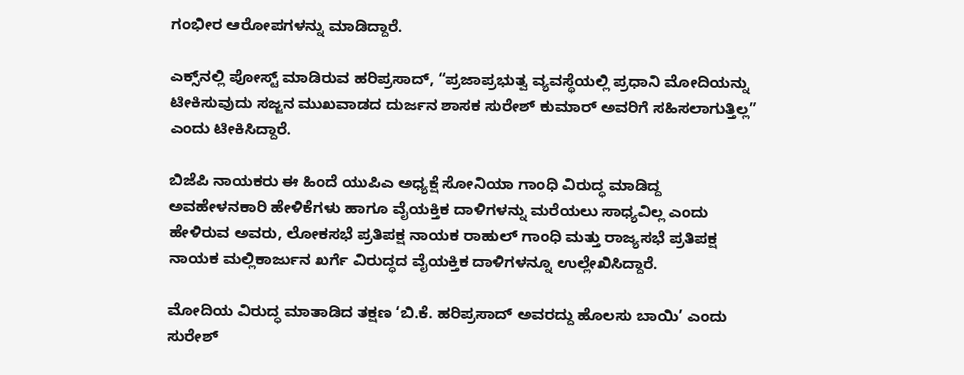ಗಂಭೀರ ಆರೋಪಗಳನ್ನು ಮಾಡಿದ್ದಾರೆ.

ಎಕ್ಸ್‌ನಲ್ಲಿ ಪೋಸ್ಟ್ ಮಾಡಿರುವ ಹರಿಪ್ರಸಾದ್, “ಪ್ರಜಾಪ್ರಭುತ್ವ ವ್ಯವಸ್ಥೆಯಲ್ಲಿ ಪ್ರಧಾನಿ ಮೋದಿಯನ್ನು ಟೀಕಿಸುವುದು ಸಜ್ಜನ ಮುಖವಾಡದ ದುರ್ಜನ ಶಾಸಕ ಸುರೇಶ್ ಕುಮಾರ್ ಅವರಿಗೆ ಸಹಿಸಲಾಗುತ್ತಿಲ್ಲ” ಎಂದು ಟೀಕಿಸಿದ್ದಾರೆ.

ಬಿಜೆಪಿ ನಾಯಕರು ಈ ಹಿಂದೆ ಯುಪಿಎ ಅಧ್ಯಕ್ಷೆ ಸೋನಿಯಾ ಗಾಂಧಿ ವಿರುದ್ಧ ಮಾಡಿದ್ದ ಅವಹೇಳನಕಾರಿ ಹೇಳಿಕೆಗಳು ಹಾಗೂ ವೈಯಕ್ತಿಕ ದಾಳಿಗಳನ್ನು ಮರೆಯಲು ಸಾಧ್ಯವಿಲ್ಲ ಎಂದು ಹೇಳಿರುವ ಅವರು, ಲೋಕಸಭೆ ಪ್ರತಿಪಕ್ಷ ನಾಯಕ ರಾಹುಲ್ ಗಾಂಧಿ ಮತ್ತು ರಾಜ್ಯಸಭೆ ಪ್ರತಿಪಕ್ಷ ನಾಯಕ ಮಲ್ಲಿಕಾರ್ಜುನ ಖರ್ಗೆ ವಿರುದ್ಧದ ವೈಯಕ್ತಿಕ ದಾಳಿಗಳನ್ನೂ ಉಲ್ಲೇಖಿಸಿದ್ದಾರೆ.

ಮೋದಿಯ ವಿರುದ್ಧ ಮಾತಾಡಿದ ತಕ್ಷಣ ‘ಬಿ.ಕೆ. ಹರಿಪ್ರಸಾದ್ ಅವರದ್ದು ಹೊಲಸು ಬಾಯಿ’ ಎಂದು ಸುರೇಶ್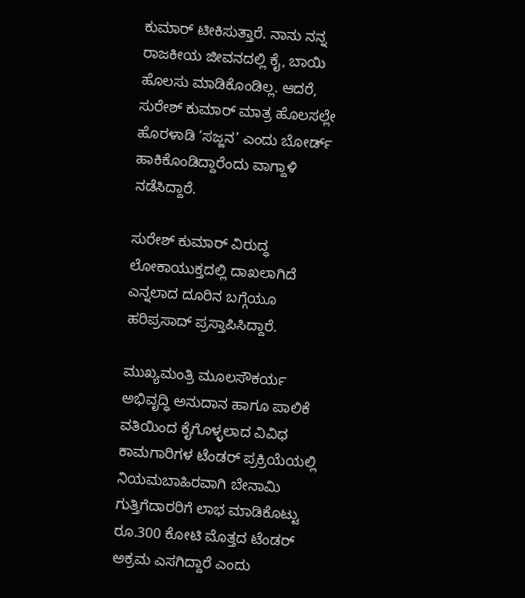ಕುಮಾರ್ ಟೀಕಿಸುತ್ತಾರೆ. ನಾನು ನನ್ನ ರಾಜಕೀಯ ಜೀವನದಲ್ಲಿ ಕೈ, ಬಾಯಿ ಹೊಲಸು ಮಾಡಿಕೊಂಡಿಲ್ಲ. ಆದರೆ, ಸುರೇಶ್ ಕುಮಾರ್ ಮಾತ್ರ ಹೊಲಸಲ್ಲೇ ಹೊರಳಾಡಿ ‘ಸಜ್ಜನ’ ಎಂದು ಬೋರ್ಡ್ ಹಾಕಿಕೊಂಡಿದ್ದಾರೆಂದು ವಾಗ್ದಾಳಿ ನಡೆಸಿದ್ದಾರೆ.

ಸುರೇಶ್ ಕುಮಾರ್ ವಿರುದ್ಧ ಲೋಕಾಯುಕ್ತದಲ್ಲಿ ದಾಖಲಾಗಿದೆ ಎನ್ನಲಾದ ದೂರಿನ ಬಗ್ಗೆಯೂ ಹರಿಪ್ರಸಾದ್ ಪ್ರಸ್ತಾಪಿಸಿದ್ದಾರೆ.

ಮುಖ್ಯಮಂತ್ರಿ ಮೂಲಸೌಕರ್ಯ ಅಭಿವೃದ್ಧಿ ಅನುದಾನ ಹಾಗೂ ಪಾಲಿಕೆ ವತಿಯಿಂದ ಕೈಗೊಳ್ಳಲಾದ ವಿವಿಧ ಕಾಮಗಾರಿಗಳ ಟೆಂಡರ್ ಪ್ರಕ್ರಿಯೆಯಲ್ಲಿ ನಿಯಮಬಾಹಿರವಾಗಿ ಬೇನಾಮಿ ಗುತ್ತಿಗೆದಾರರಿಗೆ ಲಾಭ ಮಾಡಿಕೊಟ್ಟು ರೂ.300 ಕೋಟಿ ಮೊತ್ತದ ಟೆಂಡರ್ ಅಕ್ರಮ ಎಸಗಿದ್ದಾರೆ ಎಂದು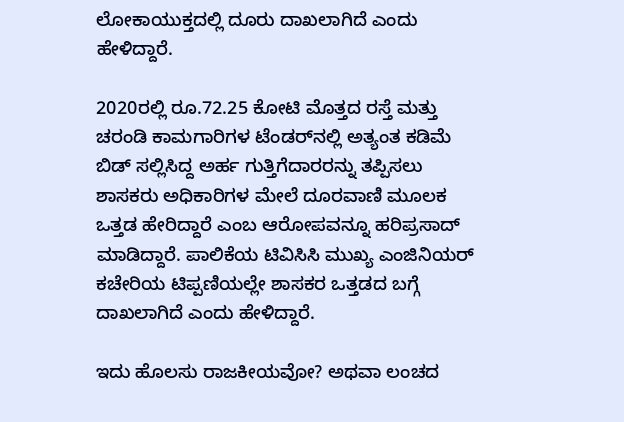ಲೋಕಾಯುಕ್ತದಲ್ಲಿ ದೂರು ದಾಖಲಾಗಿದೆ ಎಂದು ಹೇಳಿದ್ದಾರೆ.

2020ರಲ್ಲಿ ರೂ.72.25 ಕೋಟಿ ಮೊತ್ತದ ರಸ್ತೆ ಮತ್ತು ಚರಂಡಿ ಕಾಮಗಾರಿಗಳ ಟೆಂಡರ್‌ನಲ್ಲಿ ಅತ್ಯಂತ ಕಡಿಮೆ ಬಿಡ್ ಸಲ್ಲಿಸಿದ್ದ ಅರ್ಹ ಗುತ್ತಿಗೆದಾರರನ್ನು ತಪ್ಪಿಸಲು ಶಾಸಕರು ಅಧಿಕಾರಿಗಳ ಮೇಲೆ ದೂರವಾಣಿ ಮೂಲಕ ಒತ್ತಡ ಹೇರಿದ್ದಾರೆ ಎಂಬ ಆರೋಪವನ್ನೂ ಹರಿಪ್ರಸಾದ್ ಮಾಡಿದ್ದಾರೆ. ಪಾಲಿಕೆಯ ಟಿವಿಸಿಸಿ ಮುಖ್ಯ ಎಂಜಿನಿಯರ್ ಕಚೇರಿಯ ಟಿಪ್ಪಣಿಯಲ್ಲೇ ಶಾಸಕರ ಒತ್ತಡದ ಬಗ್ಗೆ ದಾಖಲಾಗಿದೆ ಎಂದು ಹೇಳಿದ್ದಾರೆ.

ಇದು ಹೊಲಸು ರಾಜಕೀಯವೋ? ಅಥವಾ ಲಂಚದ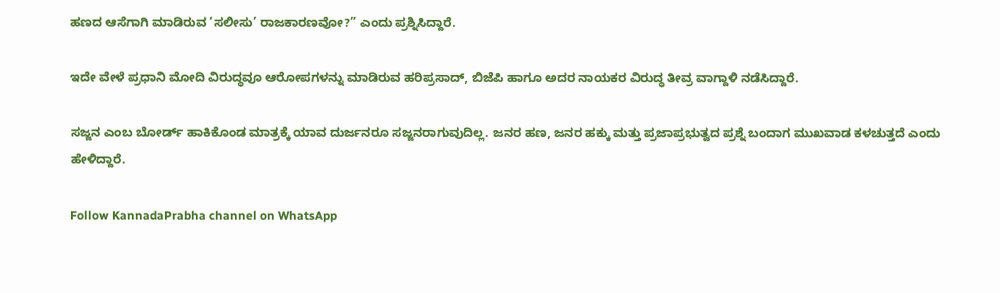ಹಣದ ಆಸೆಗಾಗಿ ಮಾಡಿರುವ ‘ಸಲೀಸು’ ರಾಜಕಾರಣವೋ?” ಎಂದು ಪ್ರಶ್ನಿಸಿದ್ದಾರೆ.

ಇದೇ ವೇಳೆ ಪ್ರಧಾನಿ ಮೋದಿ ವಿರುದ್ಧವೂ ಆರೋಪಗಳನ್ನು ಮಾಡಿರುವ ಹರಿಪ್ರಸಾದ್, ಬಿಜೆಪಿ ಹಾಗೂ ಅದರ ನಾಯಕರ ವಿರುದ್ಧ ತೀವ್ರ ವಾಗ್ದಾಳಿ ನಡೆಸಿದ್ದಾರೆ.

ಸಜ್ಜನ ಎಂಬ ಬೋರ್ಡ್ ಹಾಕಿಕೊಂಡ ಮಾತ್ರಕ್ಕೆ ಯಾವ ದುರ್ಜನರೂ ಸಜ್ಜನರಾಗುವುದಿಲ್ಲ. ಜನರ ಹಣ, ಜನರ ಹಕ್ಕು ಮತ್ತು ಪ್ರಜಾಪ್ರಭುತ್ವದ ಪ್ರಶ್ನೆ ಬಂದಾಗ ಮುಖವಾಡ ಕಳಚುತ್ತದೆ ಎಂದು ಹೇಳಿದ್ದಾರೆ.

Follow KannadaPrabha channel on WhatsApp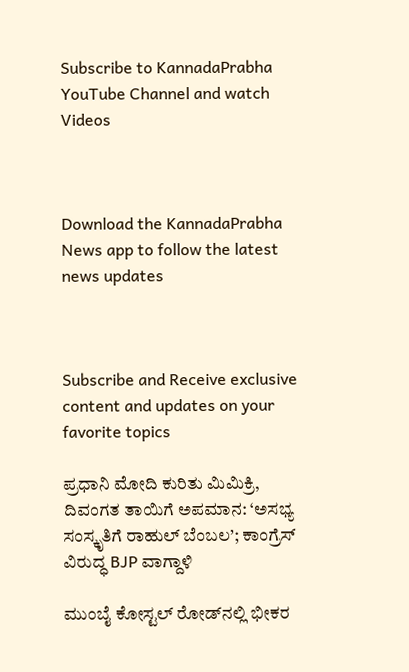Subscribe to KannadaPrabha YouTube Channel and watch Videos



Download the KannadaPrabha News app to follow the latest news updates



Subscribe and Receive exclusive content and updates on your favorite topics

ಪ್ರಧಾನಿ ಮೋದಿ ಕುರಿತು ಮಿಮಿಕ್ರಿ, ದಿವಂಗತ ತಾಯಿಗೆ ಅಪಮಾನ: ‘ಅಸಭ್ಯ ಸಂಸ್ಕೃತಿಗೆ ರಾಹುಲ್ ಬೆಂಬಲ’; ಕಾಂಗ್ರೆಸ್ ವಿರುದ್ಧ BJP ವಾಗ್ದಾಳಿ

ಮುಂಬೈ ಕೋಸ್ಟಲ್ ರೋಡ್‌ನಲ್ಲಿ ಭೀಕರ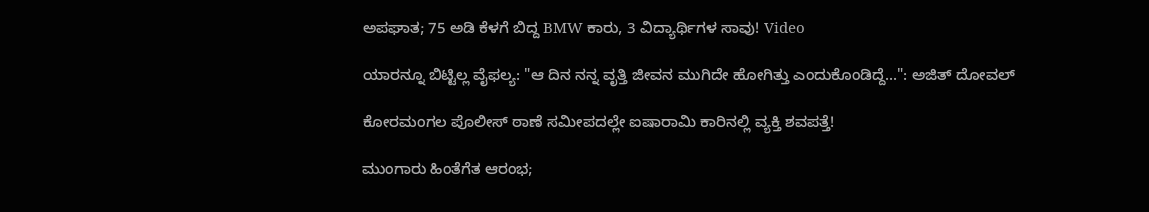ಅಪಘಾತ; 75 ಅಡಿ ಕೆಳಗೆ ಬಿದ್ದ BMW ಕಾರು, 3 ವಿದ್ಯಾರ್ಥಿಗಳ ಸಾವು! Video

ಯಾರನ್ನೂ ಬಿಟ್ಟಿಲ್ಲ ವೈಫಲ್ಯ: "ಆ ದಿನ ನನ್ನ ವೃತ್ತಿ ಜೀವನ ಮುಗಿದೇ ಹೋಗಿತ್ತು ಎಂದುಕೊಂಡಿದ್ದೆ...": ಅಜಿತ್ ದೋವಲ್

ಕೋರಮಂಗಲ ಪೊಲೀಸ್ ಠಾಣೆ ಸಮೀಪದಲ್ಲೇ ಐಷಾರಾಮಿ ಕಾರಿನಲ್ಲಿ ವ್ಯಕ್ತಿ ಶವಪತ್ತೆ!

ಮುಂಗಾರು ಹಿಂತೆಗೆತ ಆರಂಭ;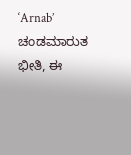‘Arnab’ ಚಂಡಮಾರುತ ಭೀತಿ, ಈ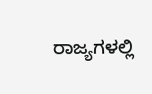ರಾಜ್ಯಗಳಲ್ಲಿ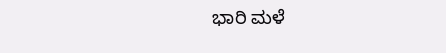ಭಾರಿ ಮಳೆ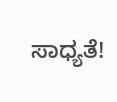ಸಾಧ್ಯತೆ!